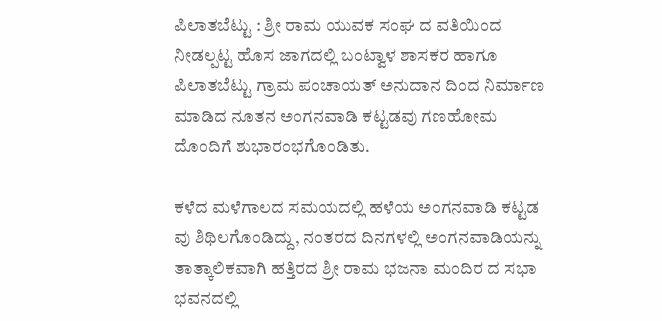ಪಿಲಾತಬೆಟ್ಟು : ಶ್ರೀ ರಾಮ ಯುವಕ ಸಂಘ ದ ವತಿಯಿಂದ ನೀಡಲ್ಪಟ್ಟ ಹೊಸ ಜಾಗದಲ್ಲಿ ಬಂಟ್ವಾಳ ಶಾಸಕರ ಹಾಗೂ ಪಿಲಾತಬೆಟ್ಟು ಗ್ರಾಮ ಪಂಚಾಯತ್ ಅನುದಾನ ದಿಂದ ನಿರ್ಮಾಣ ಮಾಡಿದ ನೂತನ ಅಂಗನವಾಡಿ ಕಟ್ಟಡವು ಗಣಹೋಮ ದೊಂದಿಗೆ ಶುಭಾರಂಭಗೊಂಡಿತು.

ಕಳೆದ ಮಳೆಗಾಲದ ಸಮಯದಲ್ಲಿ ಹಳೆಯ ಅಂಗನವಾಡಿ ಕಟ್ಟಡ ವು ಶಿಥಿಲಗೊಂಡಿದ್ದು, ನಂತರದ ದಿನಗಳಲ್ಲಿ ಅಂಗನವಾಡಿಯನ್ನು ತಾತ್ಕಾಲಿಕವಾಗಿ ಹತ್ತಿರದ ಶ್ರೀ ರಾಮ ಭಜನಾ ಮಂದಿರ ದ ಸಭಾ ಭವನದಲ್ಲಿ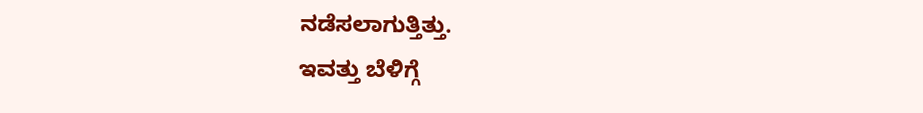ನಡೆಸಲಾಗುತ್ತಿತ್ತು.
ಇವತ್ತು ಬೆಳಿಗ್ಗೆ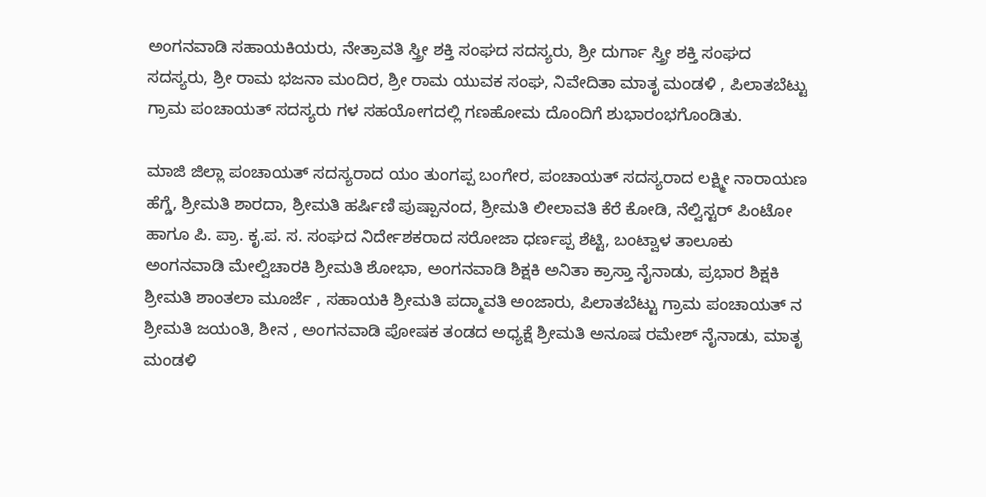ಅಂಗನವಾಡಿ ಸಹಾಯಕಿಯರು, ನೇತ್ರಾವತಿ ಸ್ತ್ರೀ ಶಕ್ತಿ ಸಂಘದ ಸದಸ್ಯರು, ಶ್ರೀ ದುರ್ಗಾ ಸ್ತ್ರೀ ಶಕ್ತಿ ಸಂಘದ ಸದಸ್ಯರು, ಶ್ರೀ ರಾಮ ಭಜನಾ ಮಂದಿರ, ಶ್ರೀ ರಾಮ ಯುವಕ ಸಂಘ, ನಿವೇದಿತಾ ಮಾತೃ ಮಂಡಳಿ , ಪಿಲಾತಬೆಟ್ಟು ಗ್ರಾಮ ಪಂಚಾಯತ್ ಸದಸ್ಯರು ಗಳ ಸಹಯೋಗದಲ್ಲಿ ಗಣಹೋಮ ದೊಂದಿಗೆ ಶುಭಾರಂಭಗೊಂಡಿತು.

ಮಾಜಿ ಜಿಲ್ಲಾ ಪಂಚಾಯತ್ ಸದಸ್ಯರಾದ ಯಂ ತುಂಗಪ್ಪ ಬಂಗೇರ, ಪಂಚಾಯತ್ ಸದಸ್ಯರಾದ ಲಕ್ಷ್ಮೀ ನಾರಾಯಣ ಹೆಗ್ಡೆ, ಶ್ರೀಮತಿ ಶಾರದಾ, ಶ್ರೀಮತಿ ಹರ್ಷಿಣಿ ಪುಷ್ಪಾನಂದ, ಶ್ರೀಮತಿ ಲೀಲಾವತಿ ಕೆರೆ ಕೋಡಿ, ನೆಲ್ವಿಸ್ಟರ್ ಪಿಂಟೋ ಹಾಗೂ ಪಿ. ಪ್ರಾ. ಕೃ.ಪ. ಸ. ಸಂಘದ ನಿರ್ದೇಶಕರಾದ ಸರೋಜಾ ಧರ್ಣಪ್ಪ ಶೆಟ್ಟಿ, ಬಂಟ್ವಾಳ ತಾಲೂಕು ಅಂಗನವಾಡಿ ಮೇಲ್ವಿಚಾರಕಿ ಶ್ರೀಮತಿ ಶೋಭಾ, ಅಂಗನವಾಡಿ ಶಿಕ್ಷಕಿ ಅನಿತಾ ಕ್ರಾಸ್ತಾ ನೈನಾಡು, ಪ್ರಭಾರ ಶಿಕ್ಷಕಿ ಶ್ರೀಮತಿ ಶಾಂತಲಾ ಮೂರ್ಜೆ , ಸಹಾಯಕಿ ಶ್ರೀಮತಿ ಪದ್ಮಾವತಿ ಅಂಜಾರು, ಪಿಲಾತಬೆಟ್ಟು ಗ್ರಾಮ ಪಂಚಾಯತ್ ನ ಶ್ರೀಮತಿ ಜಯಂತಿ, ಶೀನ , ಅಂಗನವಾಡಿ ಪೋಷಕ ತಂಡದ ಅಧ್ಯಕ್ಷೆ ಶ್ರೀಮತಿ ಅನೂಷ ರಮೇಶ್ ನೈನಾಡು, ಮಾತೃ ಮಂಡಳಿ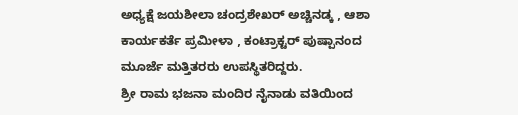ಅಧ್ಯಕ್ಷೆ ಜಯಶೀಲಾ ಚಂದ್ರಶೇಖರ್ ಅಚ್ಚಿನಡ್ಕ , ಆಶಾ ಕಾರ್ಯಕರ್ತೆ ಪ್ರಮೀಳಾ , ಕಂಟ್ರಾಕ್ಟರ್ ಪುಷ್ಪಾನಂದ ಮೂರ್ಜೆ ಮತ್ತಿತರರು ಉಪಸ್ಥಿತರಿದ್ದರು.
ಶ್ರೀ ರಾಮ ಭಜನಾ ಮಂದಿರ ನೈನಾಡು ವತಿಯಿಂದ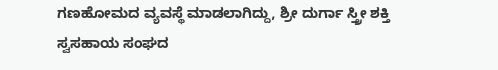ಗಣಹೋಮದ ವ್ಯವಸ್ಥೆ ಮಾಡಲಾಗಿದ್ದು, ಶ್ರೀ ದುರ್ಗಾ ಸ್ತ್ರೀ ಶಕ್ತಿ ಸ್ವಸಹಾಯ ಸಂಘದ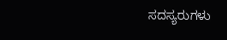ಸದಸ್ಯರುಗಳು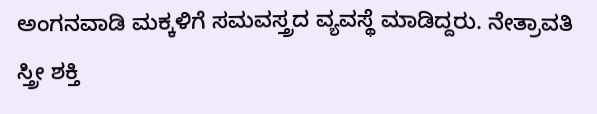ಅಂಗನವಾಡಿ ಮಕ್ಕಳಿಗೆ ಸಮವಸ್ತ್ರದ ವ್ಯವಸ್ಥೆ ಮಾಡಿದ್ದರು. ನೇತ್ರಾವತಿ ಸ್ತ್ರೀ ಶಕ್ತಿ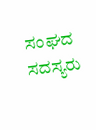ಸಂಘದ ಸದಸ್ಯರು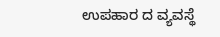ಉಪಹಾರ ದ ವ್ಯವಸ್ಥೆ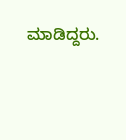ಮಾಡಿದ್ದರು.